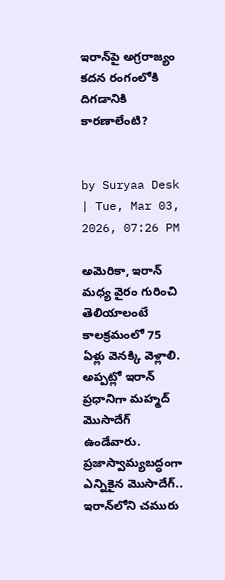ఇరాన్‌పై అగ్రరాజ్యం కదన రంగంలోకి దిగడానికి కారణాలేంటి?


by Suryaa Desk | Tue, Mar 03, 2026, 07:26 PM

అమెరికా, ఇరాన్ మధ్య వైరం గురించి తెలియాలంటే కాలక్రమంలో 75 ఏళ్లు వెనక్కి వెళ్లాలి. అప్పట్లో ఇరాన్ ప్రధానిగా మహ్మద్ మొసాదేగ్ ఉండేవారు. ప్రజాస్వామ్యబద్ధంగా ఎన్నికైన మొసాదేగ్.. ఇరాన్‌లోని చమురు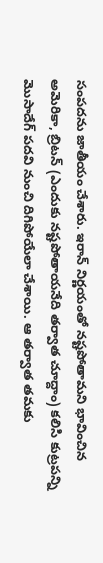సంపదను జాతీయం చేశారు. ఇరాన్ నిర్ణయంతో నష్టపోతామని భావించిన అమెరికా, బ్రిటన్ (ఎందుకు నష్టపోతాయనేది తర్వాత చూద్దాం) కలిసి కుట్రపన్ని మొసాదేగ్ పదవి నుంచి దిగిపోయేలా చేశాయి. ఆ తర్వాత తమకు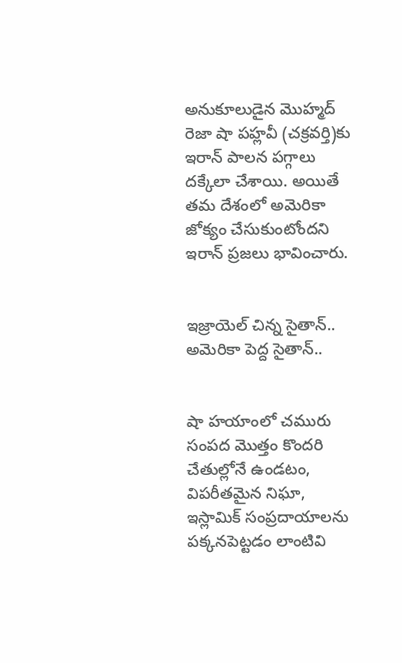అనుకూలుడైన మొహ్మద్ రెజా షా పహ్లవీ (చక్రవర్తి)కు ఇరాన్ పాలన పగ్గాలు దక్కేలా చేశాయి. అయితే తమ దేశంలో అమెరికా జోక్యం చేసుకుంటోందని ఇరాన్ ప్రజలు భావించారు.


ఇజ్రాయెల్ చిన్న సైతాన్.. అమెరికా పెద్ద సైతాన్..


షా హయాంలో చమురు సంపద మొత్తం కొందరి చేతుల్లోనే ఉండటం, విపరీతమైన నిఘా, ఇస్లామిక్ సంప్రదాయాలను పక్కనపెట్టడం లాంటివి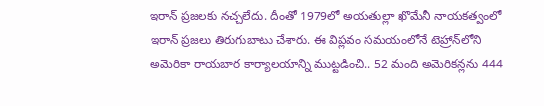ఇరాన్ ప్రజలకు నచ్చలేదు. దీంతో 1979లో అయతుల్లా ఖొమేనీ నాయకత్వంలో ఇరాన్ ప్రజలు తిరుగుబాటు చేశారు. ఈ విప్లవం సమయంలోనే టెహ్రాన్‌లోని అమెరికా రాయబార కార్యాలయాన్ని ముట్టడించి.. 52 మంది అమెరికన్లను 444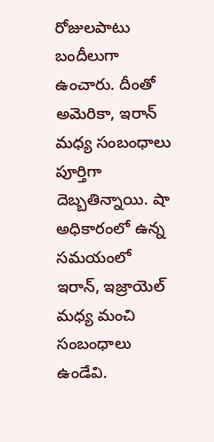రోజులపాటు బందీలుగా ఉంచారు. దీంతో అమెరికా, ఇరాన్ మధ్య సంబంధాలు పూర్తిగా దెబ్బతిన్నాయి. షా అధికారంలో ఉన్న సమయంలో ఇరాన్‌, ఇజ్రాయెల్ మధ్య మంచి సంబంధాలు ఉండేవి.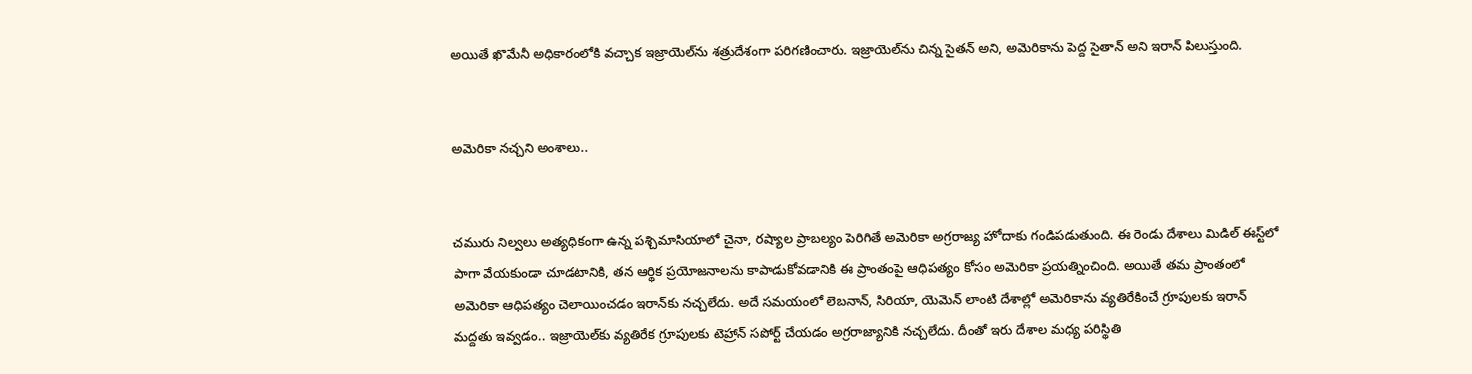అయితే ఖొమేనీ అధికారంలోకి వచ్చాక ఇజ్రాయెల్‌ను శత్రుదేశంగా పరిగణించారు. ఇజ్రాయెల్‌ను చిన్న సైతన్ అని, అమెరికాను పెద్ద సైతాన్ అని ఇరాన్ పిలుస్తుంది.


అమెరికా నచ్చని అంశాలు..


చమురు నిల్వలు అత్యధికంగా ఉన్న పశ్చిమాసియాలో చైనా, రష్యాల ప్రాబల్యం పెరిగితే అమెరికా అగ్రరాజ్య హోదాకు గండిపడుతుంది. ఈ రెండు దేశాలు మిడిల్ ఈస్ట్‌లో పాగా వేయకుండా చూడటానికి, తన ఆర్థిక ప్రయోజనాలను కాపాడుకోవడానికి ఈ ప్రాంతంపై ఆధిపత్యం కోసం అమెరికా ప్రయత్నించింది. అయితే తమ ప్రాంతంలో అమెరికా ఆధిపత్యం చెలాయించడం ఇరాన్‌కు నచ్చలేదు. అదే సమయంలో లెబనాన్, సిరియా, యెమెన్ లాంటి దేశాల్లో అమెరికాను వ్యతిరేకించే గ్రూపులకు ఇరాన్ మద్దతు ఇవ్వడం.. ఇజ్రాయెల్‌కు వ్యతిరేక గ్రూపులకు టెహ్రాన్ సపోర్ట్ చేయడం అగ్రరాజ్యానికి నచ్చలేదు. దీంతో ఇరు దేశాల మధ్య పరిస్థితి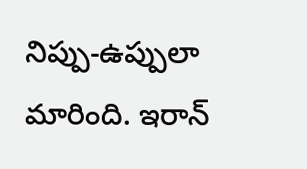నిప్పు-ఉప్పులా మారింది. ఇరాన్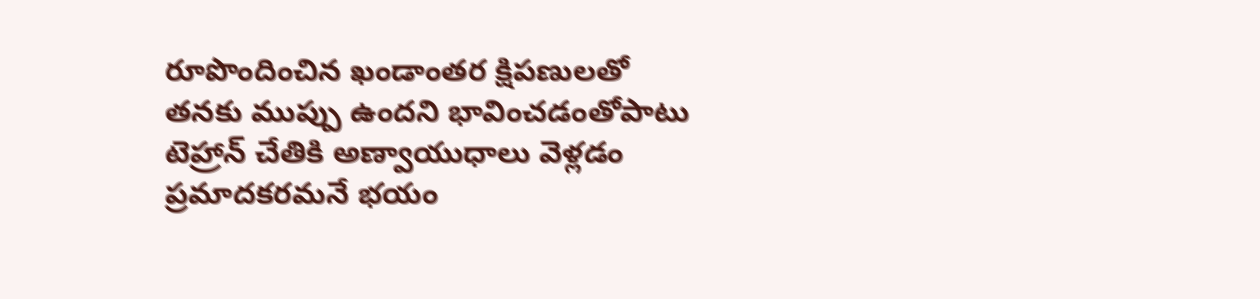రూపొందించిన ఖండాంతర క్షిపణులతో తనకు ముప్పు ఉందని భావించడంతోపాటు టెహ్రాన్ చేతికి అణ్వాయుధాలు వెళ్లడం ప్రమాదకరమనే భయం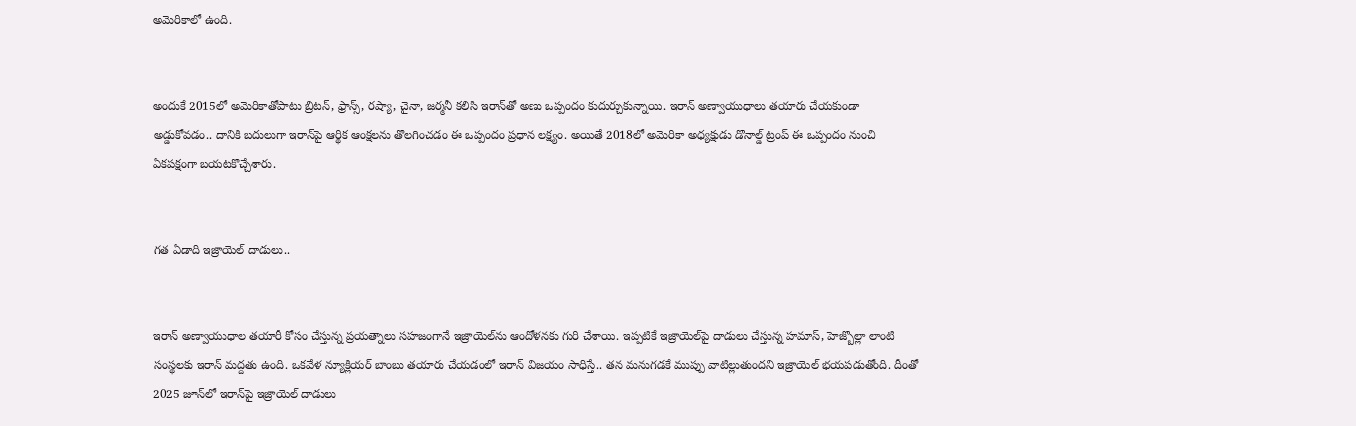అమెరికాలో ఉంది.


అందుకే 2015లో అమెరికాతోపాటు బ్రిటన్, ఫ్రాన్స్, రష్యా, చైనా, జర్మనీ కలిసి ఇరాన్‌తో అణు ఒప్పందం కుదుర్చుకున్నాయి. ఇరాన్ అణ్వాయుధాలు తయారు చేయకుండా అడ్డుకోవడం.. దానికి బదులుగా ఇరాన్‌పై ఆర్థిక ఆంక్షలను తొలగించడం ఈ ఒప్పందం ప్రధాన లక్ష్యం. అయితే 2018లో అమెరికా అధ్యక్షుడు డొనాల్డ్ ట్రంప్ ఈ ఒప్పందం నుంచి ఏకపక్షంగా బయటకొచ్చేశారు.


గత ఏడాది ఇజ్రాయెల్‌ దాడులు..


ఇరాన్ అణ్వాయుధాల తయారీ కోసం చేస్తున్న ప్రయత్నాలు సహజంగానే ఇజ్రాయెల్‌ను ఆందోళనకు గురి చేశాయి. ఇప్పటికే ఇజ్రాయెల్‌పై దాడులు చేస్తున్న హమాస్, హెజ్బొల్లా లాంటి సంస్థలకు ఇరాన్ మద్దతు ఉంది. ఒకవేళ న్యూక్లియర్ బాంబు తయారు చేయడంలో ఇరాన్ విజయం సాధిస్తే.. తన మనుగడకే ముప్పు వాటిల్లుతుందని ఇజ్రాయెల్ భయపడుతోంది. దీంతో 2025 జూన్‌లో ఇరాన్‌పై ఇజ్రాయెల్ దాడులు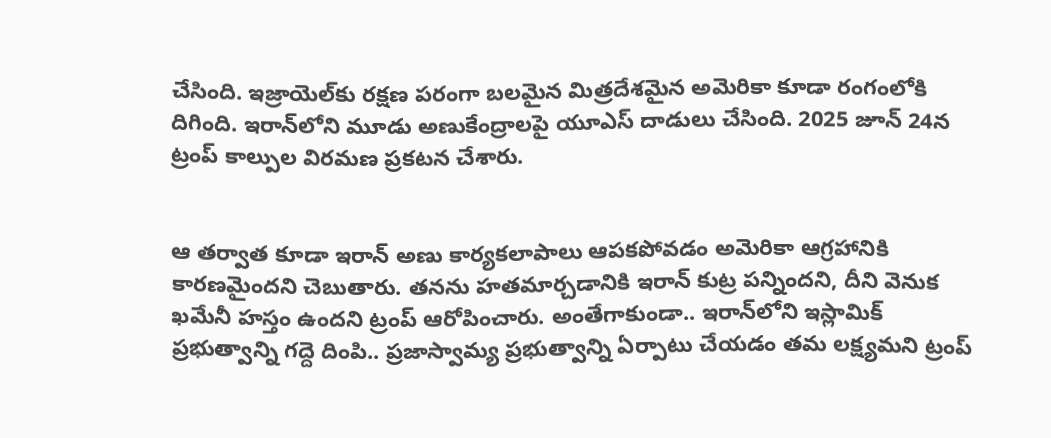చేసింది. ఇజ్రాయెల్‌కు రక్షణ పరంగా బలమైన మిత్రదేశమైన అమెరికా కూడా రంగంలోకి దిగింది. ఇరాన్‌లోని మూడు అణుకేంద్రాలపై యూఎస్ దాడులు చేసింది. 2025 జూన్ 24న ట్రంప్ కాల్పుల విరమణ ప్రకటన చేశారు.


ఆ తర్వాత కూడా ఇరాన్ అణు కార్యకలాపాలు ఆపకపోవడం అమెరికా ఆగ్రహానికి కారణమైందని చెబుతారు. తనను హతమార్చడానికి ఇరాన్ కుట్ర పన్నిందని, దీని వెనుక ఖమేనీ హస్తం ఉందని ట్రంప్ ఆరోపించారు. అంతేగాకుండా.. ఇరాన్‌లోని ఇస్లామిక్ ప్రభుత్వాన్ని గద్దె దింపి.. ప్రజాస్వామ్య ప్రభుత్వాన్ని ఏర్పాటు చేయడం తమ లక్ష్యమని ట్రంప్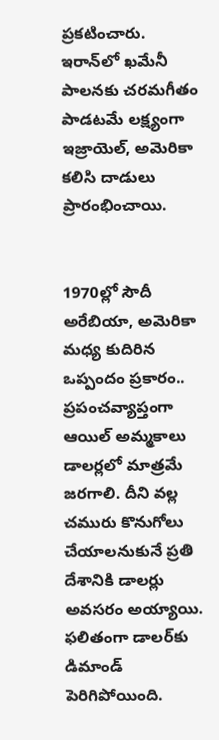ప్రకటించారు. ఇరాన్‌లో ఖమేనీ పాలనకు చరమగీతం పాడటమే లక్ష్యంగా ఇజ్రాయెల్, అమెరికా కలిసి దాడులు ప్రారంభించాయి.


1970ల్లో సౌదీ అరేబియా, అమెరికా మధ్య కుదిరిన ఒప్పందం ప్రకారం.. ప్రపంచవ్యాప్తంగా ఆయిల్ అమ్మకాలు డాలర్లలో మాత్రమే జరగాలి. దీని వల్ల చమురు కొనుగోలు చేయాలనుకునే ప్రతి దేశానికి డాలర్లు అవసరం అయ్యాయి. ఫలితంగా డాలర్‌కు డిమాండ్ పెరిగిపోయింది.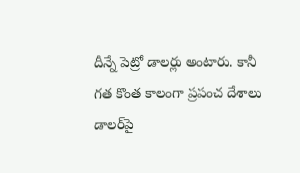దీన్నే పెట్రో డాలర్లు అంటారు. కానీ గత కొంత కాలంగా ప్రపంచ దేశాలు డాలర్‌పై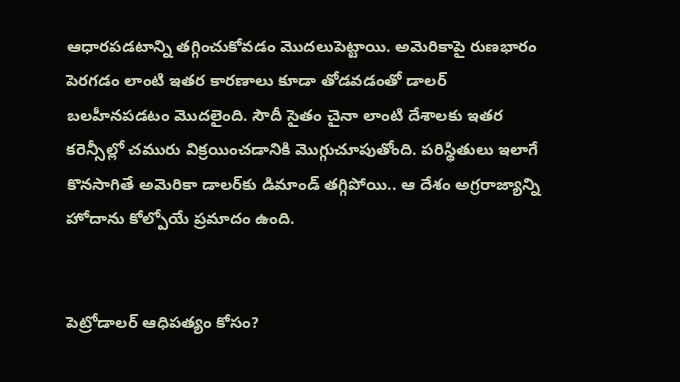ఆధారపడటాన్ని తగ్గించుకోవడం మొదలుపెట్టాయి. అమెరికాపై రుణభారం పెరగడం లాంటి ఇతర కారణాలు కూడా తోడవడంతో డాలర్ బలహీనపడటం మొదలైంది. సౌదీ సైతం చైనా లాంటి దేశాలకు ఇతర కరెన్సీల్లో చమురు విక్రయించడానికి మొగ్గుచూపుతోంది. పరిస్థితులు ఇలాగే కొనసాగితే అమెరికా డాలర్‌కు డిమాండ్ తగ్గిపోయి.. ఆ దేశం అగ్రరాజ్యాన్ని హోదాను కోల్పోయే ప్రమాదం ఉంది.


పెట్రోడాలర్ ఆధిపత్యం కోసం?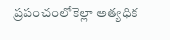ప్రపంచంలోకెల్లా అత్యధిక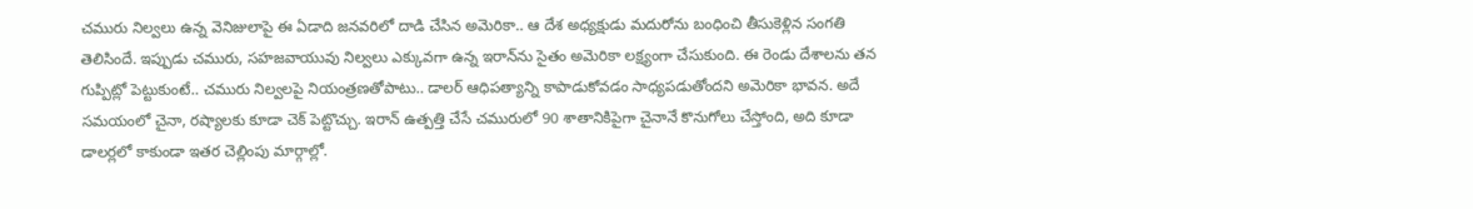చమురు నిల్వలు ఉన్న వెనిజులాపై ఈ ఏడాది జనవరిలో దాడి చేసిన అమెరికా.. ఆ దేశ అధ్యక్షుడు మదురోను బంధించి తీసుకెళ్లిన సంగతి తెలిసిందే. ఇప్పుడు చమురు, సహజవాయువు నిల్వలు ఎక్కువగా ఉన్న ఇరాన్‌ను సైతం అమెరికా లక్ష్యంగా చేసుకుంది. ఈ రెండు దేశాలను తన గుప్పిట్లో పెట్టుకుంటే.. చమురు నిల్వలపై నియంత్రణతోపాటు.. డాలర్ ఆధిపత్యాన్ని కాపాడుకోవడం సాధ్యపడుతోందని అమెరికా భావన. అదే సమయంలో చైనా, రష్యాలకు కూడా చెక్ పెట్టొచ్చు. ఇరాన్ ఉత్పత్తి చేసే చమురులో 90 శాతానికిపైగా చైనానే కొనుగోలు చేస్తోంది, అది కూడా డాలర్లలో కాకుండా ఇతర చెల్లింపు మార్గాల్లో.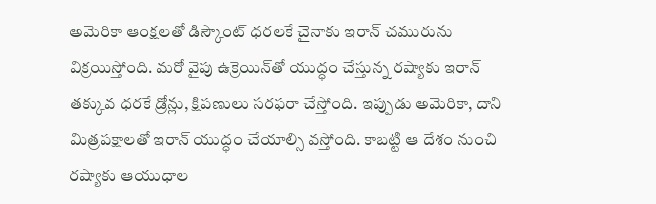అమెరికా ఆంక్షలతో డిస్కౌంట్ ధరలకే చైనాకు ఇరాన్ చమురును విక్రయిస్తోంది. మరో వైపు ఉక్రెయిన్‌తో యుద్ధం చేస్తున్న రష్యాకు ఇరాన్ తక్కువ ధరకే డ్రోన్లు, క్షిపణులు సరఫరా చేస్తోంది. ఇప్పుడు అమెరికా, దాని మిత్రపక్షాలతో ఇరాన్ యుద్ధం చేయాల్సి వస్తోంది. కాబట్టి ఆ దేశం నుంచి రష్యాకు ఆయుధాల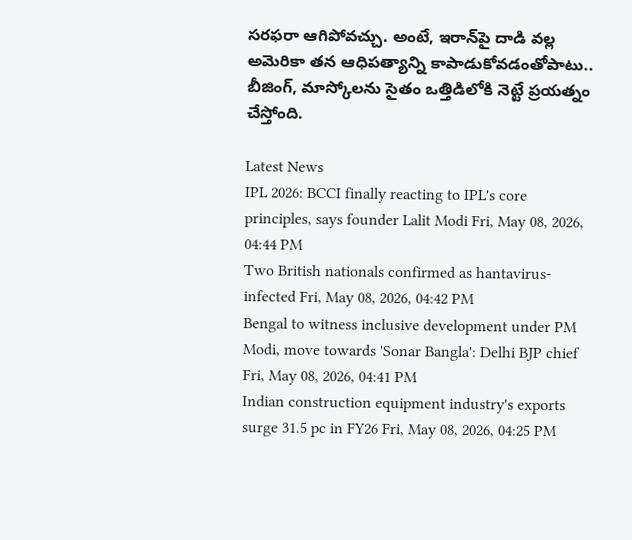సరఫరా ఆగిపోవచ్చు. అంటే, ఇరాన్‌పై దాడి వల్ల అమెరికా తన ఆధిపత్యాన్ని కాపాడుకోవడంతోపాటు.. బీజింగ్, మాస్కోలను సైతం ఒత్తిడిలోకి నెట్టే ప్రయత్నం చేస్తోంది.

Latest News
IPL 2026: BCCI finally reacting to IPL's core principles, says founder Lalit Modi Fri, May 08, 2026, 04:44 PM
Two British nationals confirmed as hantavirus-infected Fri, May 08, 2026, 04:42 PM
Bengal to witness inclusive development under PM Modi, move towards 'Sonar Bangla': Delhi BJP chief Fri, May 08, 2026, 04:41 PM
Indian construction equipment industry's exports surge 31.5 pc in FY26 Fri, May 08, 2026, 04:25 PM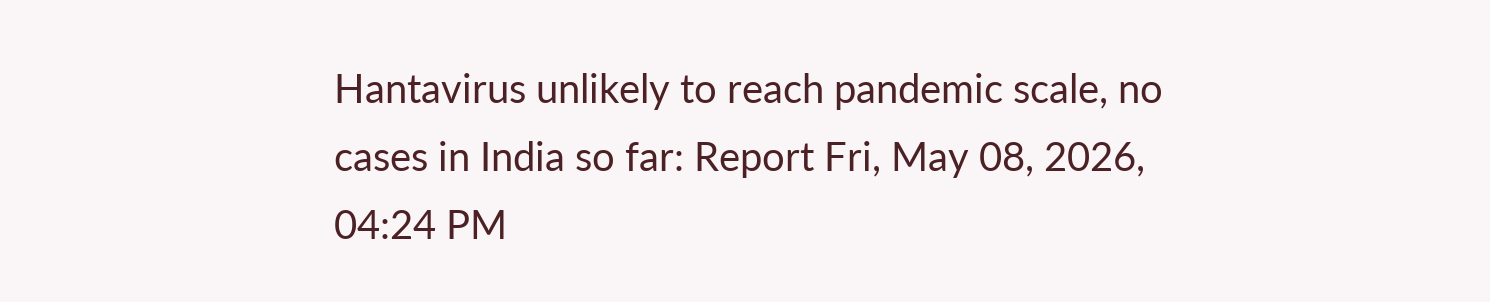Hantavirus unlikely to reach pandemic scale, no cases in India so far: Report Fri, May 08, 2026, 04:24 PM